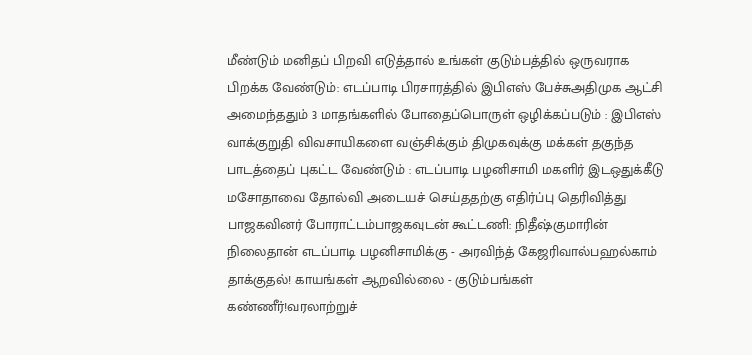மீண்டும் மனிதப் பிறவி எடுத்தால் உங்கள் குடும்பத்தில் ஒருவராக பிறக்க வேண்டும்: எடப்பாடி பிரசாரத்தில் இபிஎஸ் பேச்சுஅதிமுக ஆட்சி அமைந்ததும் 3 மாதங்களில் போதைப்பொருள் ஒழிக்கப்படும் : இபிஎஸ் வாக்குறுதி விவசாயிகளை வஞ்சிக்கும் திமுகவுக்கு மக்கள் தகுந்த பாடத்தைப் புகட்ட வேண்டும் : எடப்பாடி பழனிசாமி மகளிர் இடஒதுக்கீடு மசோதாவை தோல்வி அடையச் செய்ததற்கு எதிர்ப்பு தெரிவித்து பாஜகவினர் போராட்டம்பாஜகவுடன் கூட்டணி: நிதீஷ்குமாரின் நிலைதான் எடப்பாடி பழனிசாமிக்கு - அரவிந்த் கேஜரிவால்பஹல்காம் தாக்குதல்! காயங்கள் ஆறவில்லை - குடும்பங்கள் கண்ணீர்!வரலாற்றுச்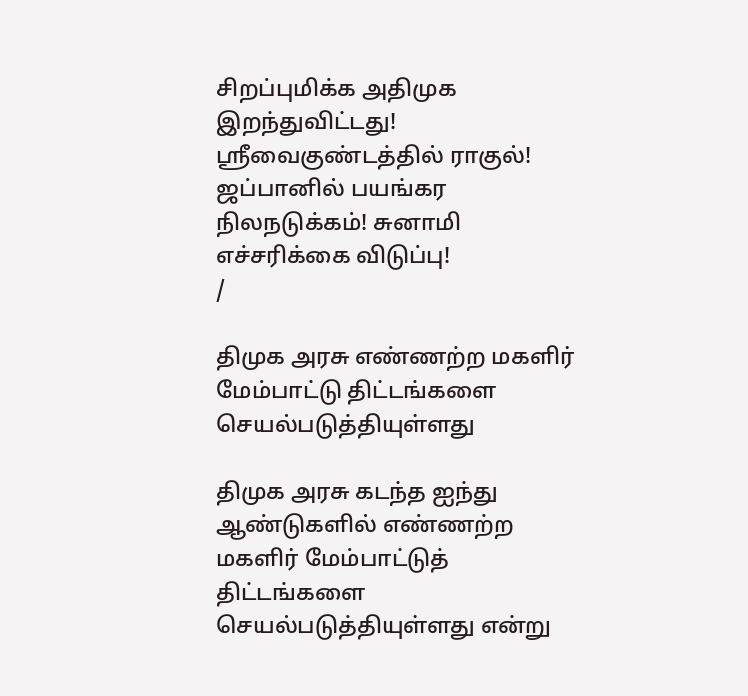சிறப்புமிக்க அதிமுக இறந்துவிட்டது! ஸ்ரீவைகுண்டத்தில் ராகுல்! ஜப்பானில் பயங்கர நிலநடுக்கம்! சுனாமி எச்சரிக்கை விடுப்பு!
/

திமுக அரசு எண்ணற்ற மகளிர் மேம்பாட்டு திட்டங்களை செயல்படுத்தியுள்ளது

திமுக அரசு கடந்த ஐந்து ஆண்டுகளில் எண்ணற்ற மகளிர் மேம்பாட்டுத் திட்டங்களை செயல்படுத்தியுள்ளது என்று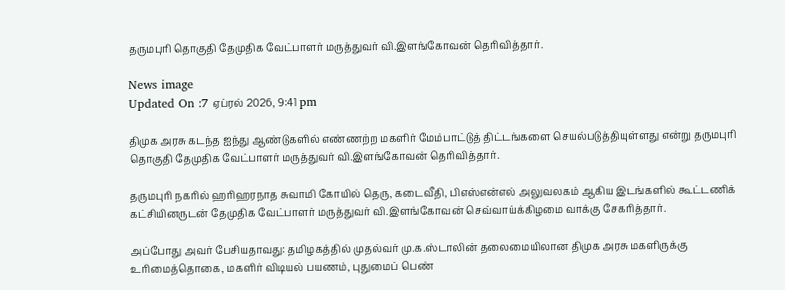தருமபுரி தொகுதி தேமுதிக வேட்பாளர் மருத்துவர் வி.இளங்கோவன் தெரிவித்தார்.

News image
Updated On :7 ஏப்ரல் 2026, 9:41 pm

திமுக அரசு கடந்த ஐந்து ஆண்டுகளில் எண்ணற்ற மகளிர் மேம்பாட்டுத் திட்டங்களை செயல்படுத்தியுள்ளது என்று தருமபுரி தொகுதி தேமுதிக வேட்பாளர் மருத்துவர் வி.இளங்கோவன் தெரிவித்தார்.

தருமபுரி நகரில் ஹரிஹரநாத சுவாமி கோயில் தெரு, கடைவீதி, பிஎஸ்என்எல் அலுவலகம் ஆகிய இடங்களில் கூட்டணிக் கட்சியினருடன் தேமுதிக வேட்பாளர் மருத்துவர் வி.இளங்கோவன் செவ்வாய்க்கிழமை வாக்கு சேகரித்தார்.

அப்போது அவர் பேசியதாவது: தமிழகத்தில் முதல்வர் மு.க.ஸ்டாலின் தலைமையிலான திமுக அரசு மகளிருக்கு உரிமைத்தொகை, மகளிர் விடியல் பயணம், புதுமைப் பெண்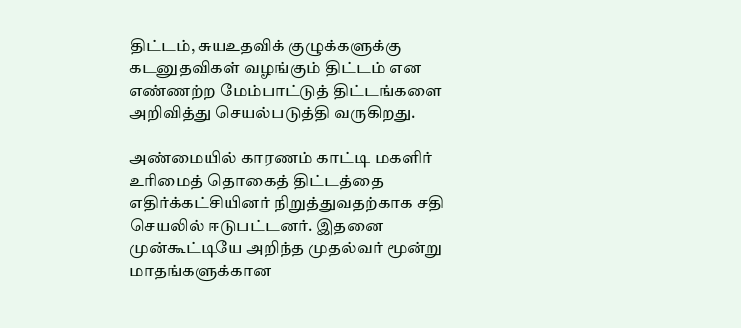திட்டம், சுயஉதவிக் குழுக்களுக்கு கடனுதவிகள் வழங்கும் திட்டம் என எண்ணற்ற மேம்பாட்டுத் திட்டங்களை அறிவித்து செயல்படுத்தி வருகிறது.

அண்மையில் காரணம் காட்டி மகளிர் உரிமைத் தொகைத் திட்டத்தை எதிர்க்கட்சியினர் நிறுத்துவதற்காக சதி செயலில் ஈடுபட்டனர். இதனை முன்கூட்டியே அறிந்த முதல்வர் மூன்று மாதங்களுக்கான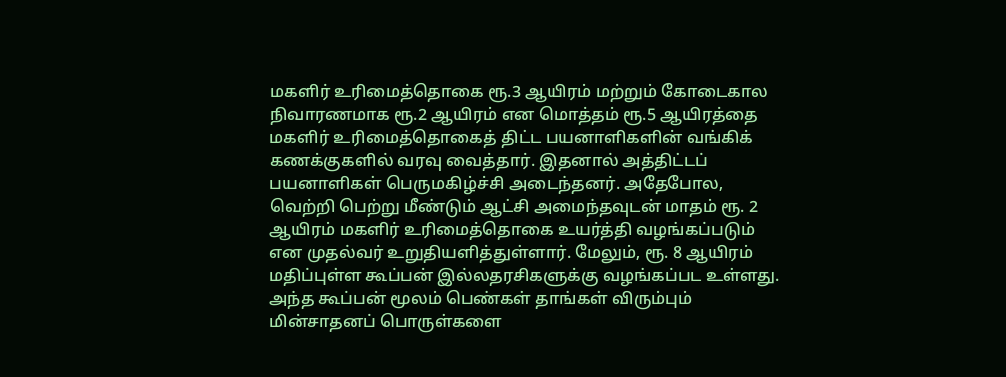மகளிர் உரிமைத்தொகை ரூ.3 ஆயிரம் மற்றும் கோடைகால நிவாரணமாக ரூ.2 ஆயிரம் என மொத்தம் ரூ.5 ஆயிரத்தை மகளிர் உரிமைத்தொகைத் திட்ட பயனாளிகளின் வங்கிக் கணக்குகளில் வரவு வைத்தார். இதனால் அத்திட்டப் பயனாளிகள் பெருமகிழ்ச்சி அடைந்தனர். அதேபோல, வெற்றி பெற்று மீண்டும் ஆட்சி அமைந்தவுடன் மாதம் ரூ. 2 ஆயிரம் மகளிர் உரிமைத்தொகை உயர்த்தி வழங்கப்படும் என முதல்வர் உறுதியளித்துள்ளார். மேலும், ரூ. 8 ஆயிரம் மதிப்புள்ள கூப்பன் இல்லதரசிகளுக்கு வழங்கப்பட உள்ளது. அந்த கூப்பன் மூலம் பெண்கள் தாங்கள் விரும்பும் மின்சாதனப் பொருள்களை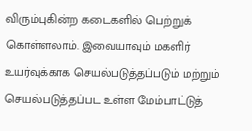விரும்புகின்ற கடைகளில் பெற்றுக் கொள்ளலாம். இவையாவும் மகளிர் உயர்வுக்காக செயல்படுத்தப்படும் மற்றும் செயல்படுத்தப்பட உள்ள மேம்பாட்டுத்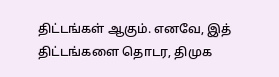திட்டங்கள் ஆகும். எனவே, இத் திட்டங்களை தொடர, திமுக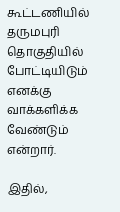கூட்டணியில் தருமபுரி தொகுதியில் போட்டியிடும் எனக்கு வாக்களிக்க வேண்டும் என்றார்.

இதில்,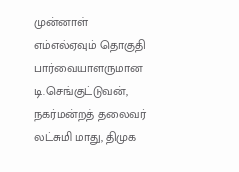முன்னாள் எம்எல்ஏவும் தொகுதி பார்வையாளருமான டி.செங்குட்டுவன், நகர்மன்றத் தலைவர் லட்சுமி மாது, திமுக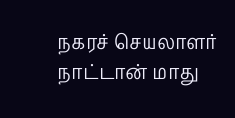நகரச் செயலாளர் நாட்டான் மாது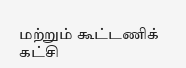மற்றும் கூட்டணிக் கட்சி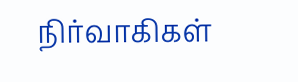நிர்வாகிகள்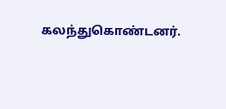கலந்துகொண்டனர்.